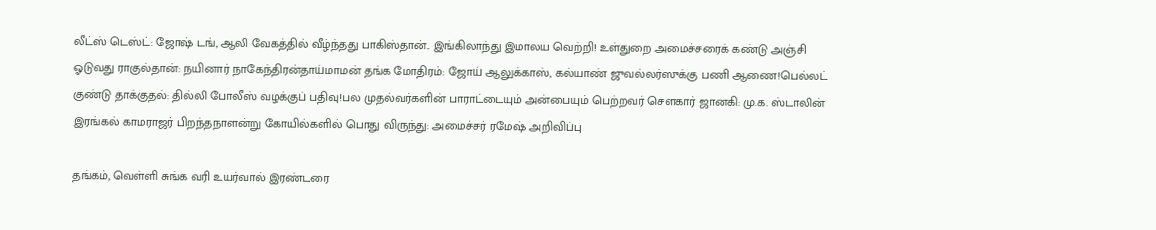லீட்ஸ் டெஸ்ட்: ஜோஷ் டங், ஆலி வேகத்தில் வீழ்ந்தது பாகிஸ்தான்.. இங்கிலாந்து இமாலய வெற்றி! உள்துறை அமைச்சரைக் கண்டு அஞ்சி ஓடுவது ராகுல்தான்: நயினார் நாகேந்திரன்தாய்மாமன் தங்க மோதிரம்: ஜோய் ஆலுக்காஸ், கல்யாண் ஜுவல்லர்ஸுக்கு பணி ஆணை!பெல்லட் குண்டு தாக்குதல்: தில்லி போலீஸ் வழக்குப் பதிவு!பல முதல்வர்களின் பாராட்டையும் அன்பையும் பெற்றவர் சௌகார் ஜானகி: மு.க. ஸ்டாலின் இரங்கல் காமராஜர் பிறந்தநாளன்று கோயில்களில் பொது விருந்து: அமைச்சர் ரமேஷ் அறிவிப்பு

தங்கம், வெள்ளி சுங்க வரி உயர்வால் இரண்டரை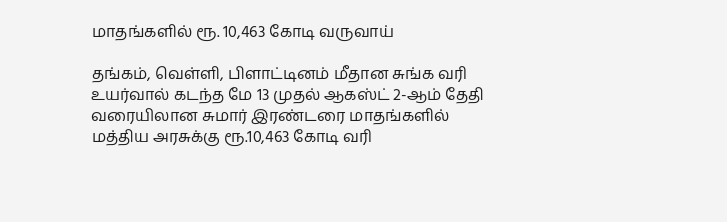மாதங்களில் ரூ. 10,463 கோடி வருவாய்

தங்கம், வெள்ளி, பிளாட்டினம் மீதான சுங்க வரி உயர்வால் கடந்த மே 13 முதல் ஆகஸ்ட் 2-ஆம் தேதி வரையிலான சுமார் இரண்டரை மாதங்களில் மத்திய அரசுக்கு ரூ.10,463 கோடி வரி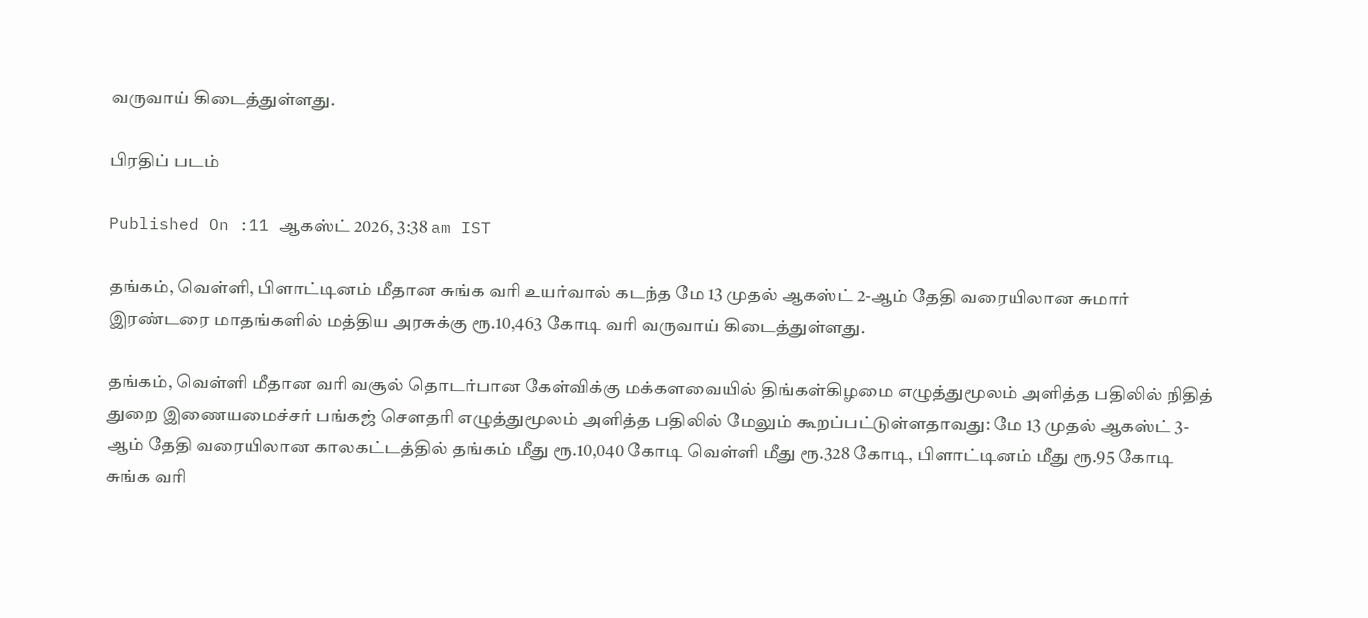வருவாய் கிடைத்துள்ளது.

பிரதிப் படம்

Published On :11 ஆகஸ்ட் 2026, 3:38 am IST

தங்கம், வெள்ளி, பிளாட்டினம் மீதான சுங்க வரி உயர்வால் கடந்த மே 13 முதல் ஆகஸ்ட் 2-ஆம் தேதி வரையிலான சுமார் இரண்டரை மாதங்களில் மத்திய அரசுக்கு ரூ.10,463 கோடி வரி வருவாய் கிடைத்துள்ளது.

தங்கம், வெள்ளி மீதான வரி வசூல் தொடர்பான கேள்விக்கு மக்களவையில் திங்கள்கிழமை எழுத்துமூலம் அளித்த பதிலில் நிதித் துறை இணையமைச்சர் பங்கஜ் சௌதரி எழுத்துமூலம் அளித்த பதிலில் மேலும் கூறப்பட்டுள்ளதாவது: மே 13 முதல் ஆகஸ்ட் 3-ஆம் தேதி வரையிலான காலகட்டத்தில் தங்கம் மீது ரூ.10,040 கோடி வெள்ளி மீது ரூ.328 கோடி, பிளாட்டினம் மீது ரூ.95 கோடி சுங்க வரி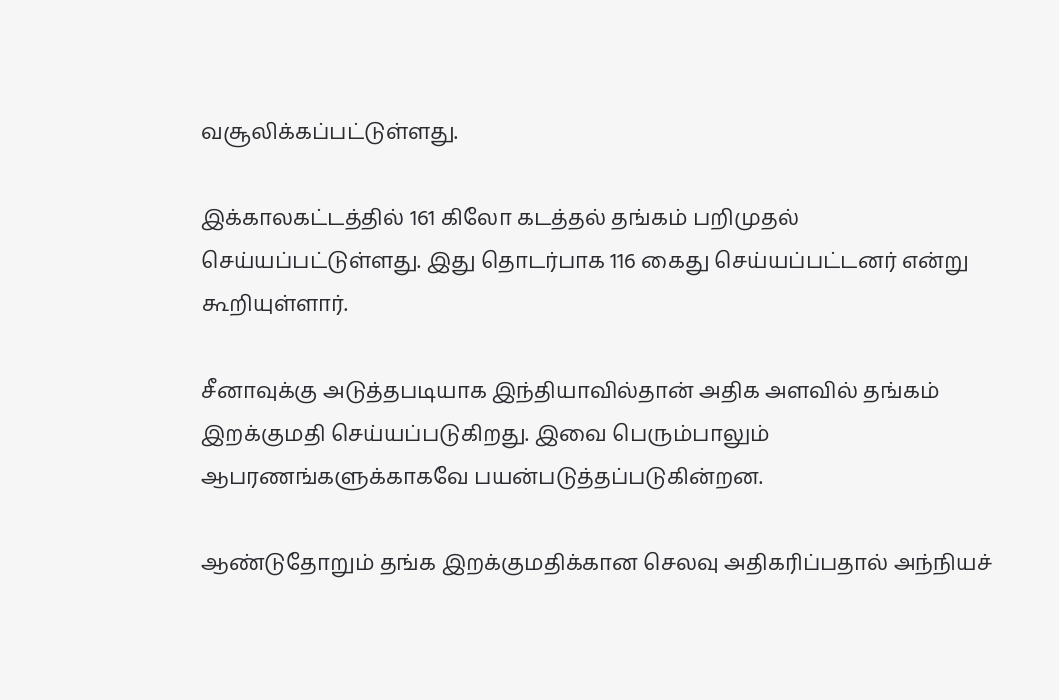வசூலிக்கப்பட்டுள்ளது.

இக்காலகட்டத்தில் 161 கிலோ கடத்தல் தங்கம் பறிமுதல் செய்யப்பட்டுள்ளது. இது தொடர்பாக 116 கைது செய்யப்பட்டனர் என்று கூறியுள்ளார்.

சீனாவுக்கு அடுத்தபடியாக இந்தியாவில்தான் அதிக அளவில் தங்கம் இறக்குமதி செய்யப்படுகிறது. இவை பெரும்பாலும் ஆபரணங்களுக்காகவே பயன்படுத்தப்படுகின்றன.

ஆண்டுதோறும் தங்க இறக்குமதிக்கான செலவு அதிகரிப்பதால் அந்நியச்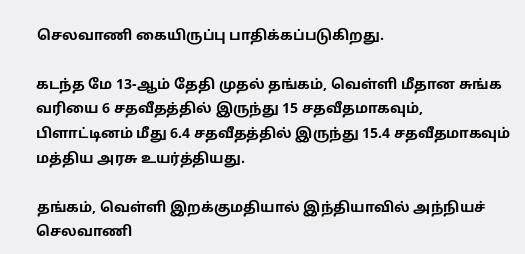செலவாணி கையிருப்பு பாதிக்கப்படுகிறது.

கடந்த மே 13-ஆம் தேதி முதல் தங்கம், வெள்ளி மீதான சுங்க வரியை 6 சதவீதத்தில் இருந்து 15 சதவீதமாகவும், பிளாட்டினம் மீது 6.4 சதவீதத்தில் இருந்து 15.4 சதவீதமாகவும் மத்திய அரசு உயர்த்தியது.

தங்கம், வெள்ளி இறக்குமதியால் இந்தியாவில் அந்நியச் செலவாணி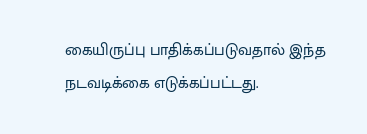கையிருப்பு பாதிக்கப்படுவதால் இந்த நடவடிக்கை எடுக்கப்பட்டது.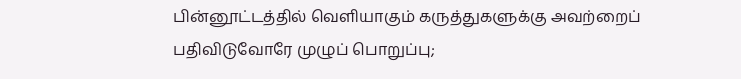பின்னூட்டத்தில் வெளியாகும் கருத்துகளுக்கு அவற்றைப் பதிவிடுவோரே முழுப் பொறுப்பு;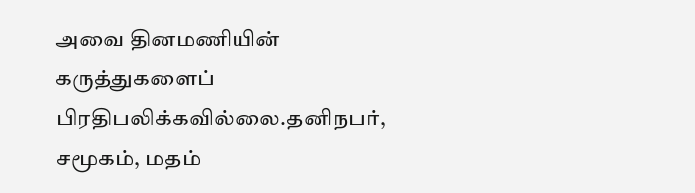அவை தினமணியின் கருத்துகளைப் பிரதிபலிக்கவில்லை.தனிநபர், சமூகம், மதம்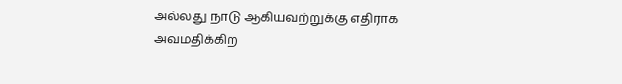அல்லது நாடு ஆகியவற்றுக்கு எதிராக அவமதிக்கிற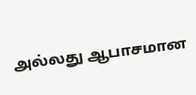அல்லது ஆபாசமான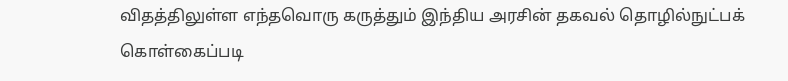விதத்திலுள்ள எந்தவொரு கருத்தும் இந்திய அரசின் தகவல் தொழில்நுட்பக் கொள்கைப்படி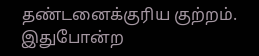தண்டனைக்குரிய குற்றம். இதுபோன்ற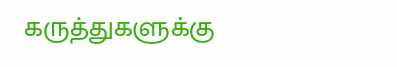கருத்துகளுக்கு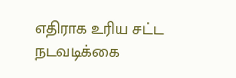எதிராக உரிய சட்ட நடவடிக்கை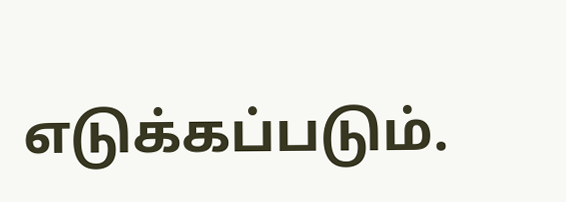எடுக்கப்படும்.